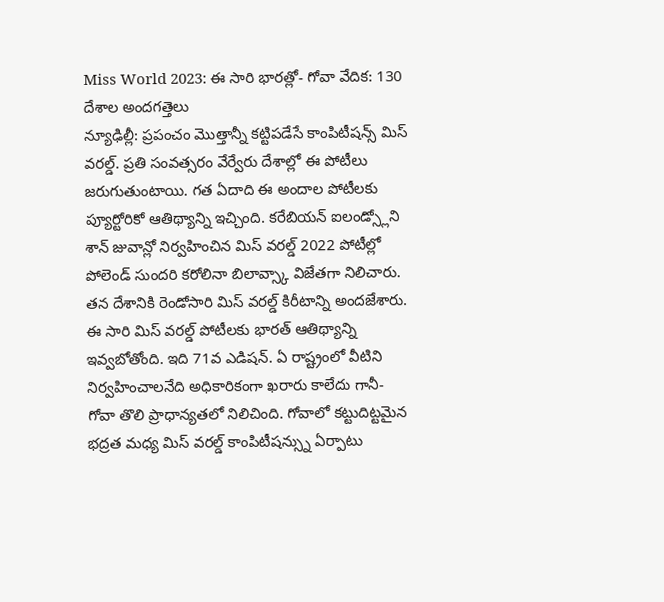Miss World 2023: ఈ సారి భారత్లో- గోవా వేదిక: 130 దేశాల అందగత్తెలు
న్యూఢిల్లీ: ప్రపంచం మొత్తాన్నీ కట్టిపడేసే కాంపిటీషన్స్ మిస్ వరల్డ్. ప్రతి సంవత్సరం వేర్వేరు దేశాల్లో ఈ పోటీలు జరుగుతుంటాయి. గత ఏదాది ఈ అందాల పోటీలకు ప్యూర్టోరికో ఆతిథ్యాన్ని ఇచ్చింది. కరేబియన్ ఐలండ్స్లోని శాన్ జువాన్లో నిర్వహించిన మిస్ వరల్డ్ 2022 పోటీల్లో పోలెండ్ సుందరి కరోలినా బిలావ్స్కా విజేతగా నిలిచారు. తన దేశానికి రెండోసారి మిస్ వరల్డ్ కిరీటాన్ని అందజేశారు.
ఈ సారి మిస్ వరల్డ్ పోటీలకు భారత్ ఆతిథ్యాన్ని ఇవ్వబోతోంది. ఇది 71వ ఎడిషన్. ఏ రాష్ట్రంలో వీటిని నిర్వహించాలనేది అధికారికంగా ఖరారు కాలేదు గానీ- గోవా తొలి ప్రాధాన్యతలో నిలిచింది. గోవాలో కట్టుదిట్టమైన భద్రత మధ్య మిస్ వరల్డ్ కాంపిటీషన్స్ను ఏర్పాటు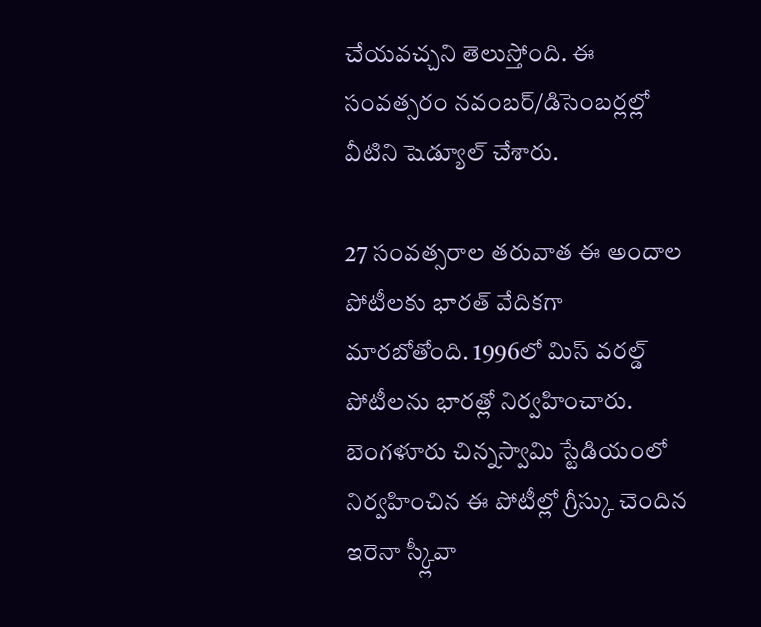చేయవచ్చని తెలుస్తోంది. ఈ సంవత్సరం నవంబర్/డిసెంబర్లల్లో వీటిని షెడ్యూల్ చేశారు.

27 సంవత్సరాల తరువాత ఈ అందాల పోటీలకు భారత్ వేదికగా మారబోతోంది. 1996లో మిస్ వరల్డ్ పోటీలను భారత్లో నిర్వహించారు. బెంగళూరు చిన్నస్వామి స్టేడియంలో నిర్వహించిన ఈ పోటీల్లో గ్రీస్కు చెందిన ఇరెనా స్క్లీవా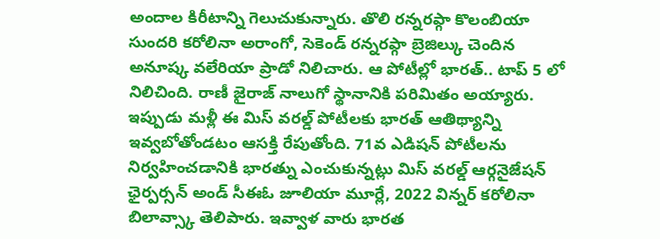అందాల కిరీటాన్ని గెలుచుకున్నారు. తొలి రన్నరప్గా కొలంబియా సుందరి కరోలినా అరాంగో, సెకెండ్ రన్నరప్గా బ్రెజిల్కు చెందిన అనూష్క వలేరియా ప్రాడో నిలిచారు. ఆ పోటీల్లో భారత్.. టాప్ 5 లో నిలిచింది. రాణీ జైరాజ్ నాలుగో స్థానానికి పరిమితం అయ్యారు.
ఇప్పుడు మళ్లీ ఈ మిస్ వరల్డ్ పోటీలకు భారత్ ఆతిథ్యాన్ని ఇవ్వబోతోండటం ఆసక్తి రేపుతోంది. 71వ ఎడిషన్ పోటీలను నిర్వహించడానికి భారత్ను ఎంచుకున్నట్లు మిస్ వరల్డ్ ఆర్గనైజేషన్ ఛైర్పర్సన్ అండ్ సీఈఓ జూలియా మూర్లే, 2022 విన్నర్ కరోలినా బిలావ్స్కా తెలిపారు. ఇవ్వాళ వారు భారత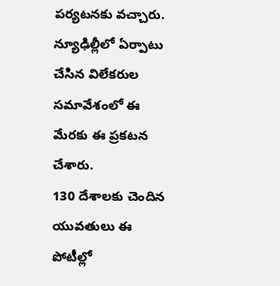పర్యటనకు వచ్చారు. న్యూఢిల్లీలో ఏర్పాటు చేసిన విలేకరుల సమావేశంలో ఈ మేరకు ఈ ప్రకటన చేశారు.
130 దేశాలకు చెందిన యువతులు ఈ పోటీల్లో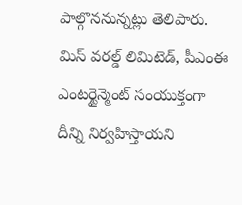పాల్గొననున్నట్లు తెలిపారు. మిస్ వరల్డ్ లిమిటెడ్, పీఎంఈ ఎంటర్టైన్మెంట్ సంయుక్తంగా దీన్ని నిర్వహిస్తాయని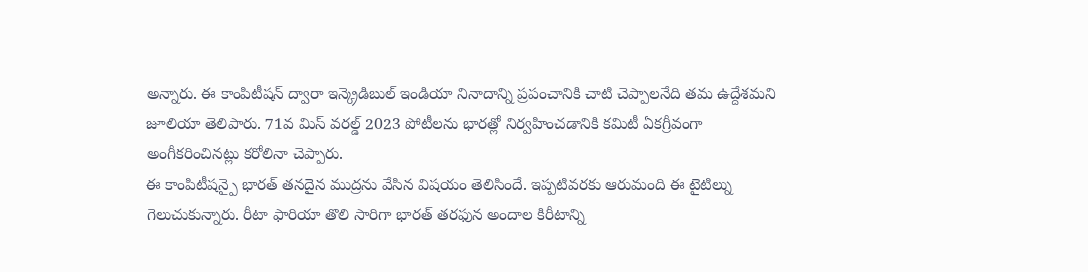అన్నారు. ఈ కాంపిటీషన్ ద్వారా ఇన్క్రెడిబుల్ ఇండియా నినాదాన్ని ప్రపంచానికి చాటి చెప్పాలనేది తమ ఉద్దేశమని జూలియా తెలిపారు. 71వ మిస్ వరల్డ్ 2023 పోటీలను భారత్లో నిర్వహించడానికి కమిటీ ఏకగ్రీవంగా అంగీకరించినట్లు కరోలినా చెప్పారు.
ఈ కాంపిటీషన్పై భారత్ తనదైన ముద్రను వేసిన విషయం తెలిసిందే. ఇప్పటివరకు ఆరుమంది ఈ టైటిల్ను గెలుచుకున్నారు. రీటా ఫారియా తొలి సారిగా భారత్ తరఫున అందాల కిరీటాన్ని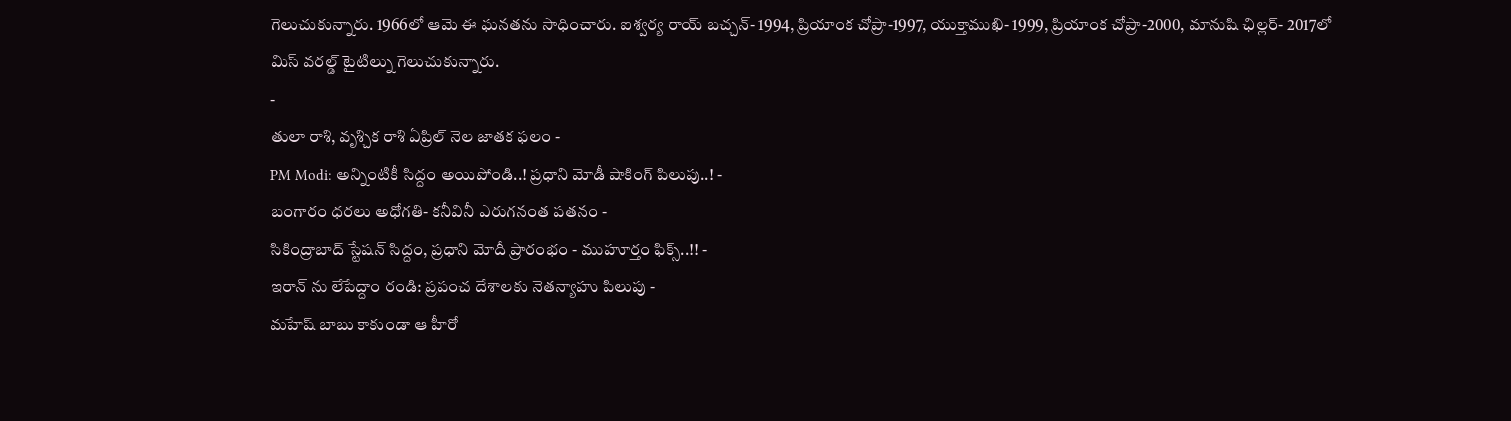గెలుచుకున్నారు. 1966లో ఆమె ఈ ఘనతను సాధించారు. ఐశ్వర్య రాయ్ బచ్చన్- 1994, ప్రియాంక చోప్రా-1997, యుక్తాముఖి- 1999, ప్రియాంక చోప్రా-2000, మానుషి ఛిల్లర్- 2017లో మిస్ వరల్డ్ టైటిల్ను గెలుచుకున్నారు.
-
తులా రాశి, వృశ్చిక రాశి ఏప్రిల్ నెల జాతక ఫలం -
PM Modi: అన్నింటికీ సిద్దం అయిపోండి..! ప్రధాని మోడీ షాకింగ్ పిలుపు..! -
బంగారం ధరలు అధోగతి- కనీవినీ ఎరుగనంత పతనం -
సికింద్రాబాద్ స్టేషన్ సిద్దం, ప్రధాని మోదీ ప్రారంభం - ముహూర్తం ఫిక్స్..!! -
ఇరాన్ ను లేపేద్దాం రండి: ప్రపంచ దేశాలకు నెతన్యాహు పిలుపు -
మహేష్ బాబు కాకుండా ఆ హీరో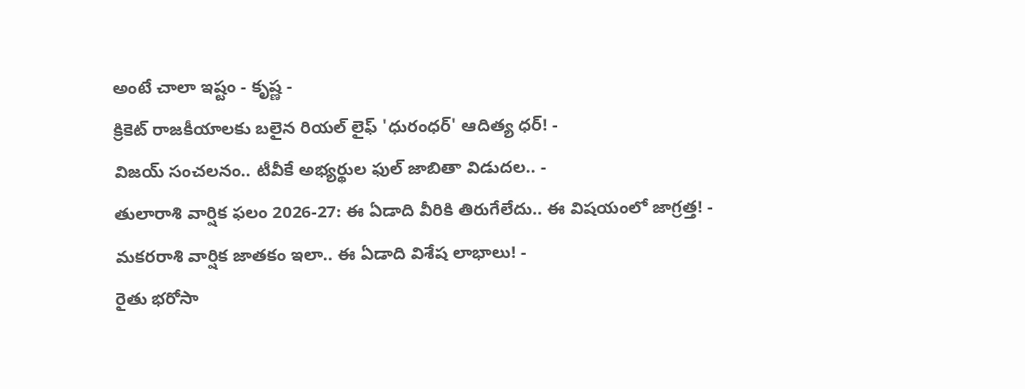అంటే చాలా ఇష్టం - కృష్ణ -
క్రికెట్ రాజకీయాలకు బలైన రియల్ లైఫ్ 'ధురంధర్' ఆదిత్య ధర్! -
విజయ్ సంచలనం.. టీవీకే అభ్యర్థుల ఫుల్ జాబితా విడుదల.. -
తులారాశి వార్షిక ఫలం 2026-27: ఈ ఏడాది వీరికి తిరుగేలేదు.. ఈ విషయంలో జాగ్రత్త! -
మకరరాశి వార్షిక జాతకం ఇలా.. ఈ ఏడాది విశేష లాభాలు! -
రైతు భరోసా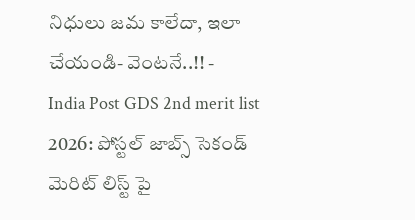నిధులు జమ కాలేదా, ఇలా చేయండి- వెంటనే..!! -
India Post GDS 2nd merit list 2026: పోస్టల్ జాబ్స్ సెకండ్ మెరిట్ లిస్ట్ పై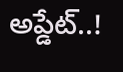అప్డేట్..!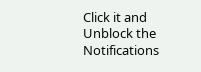Click it and Unblock the Notifications